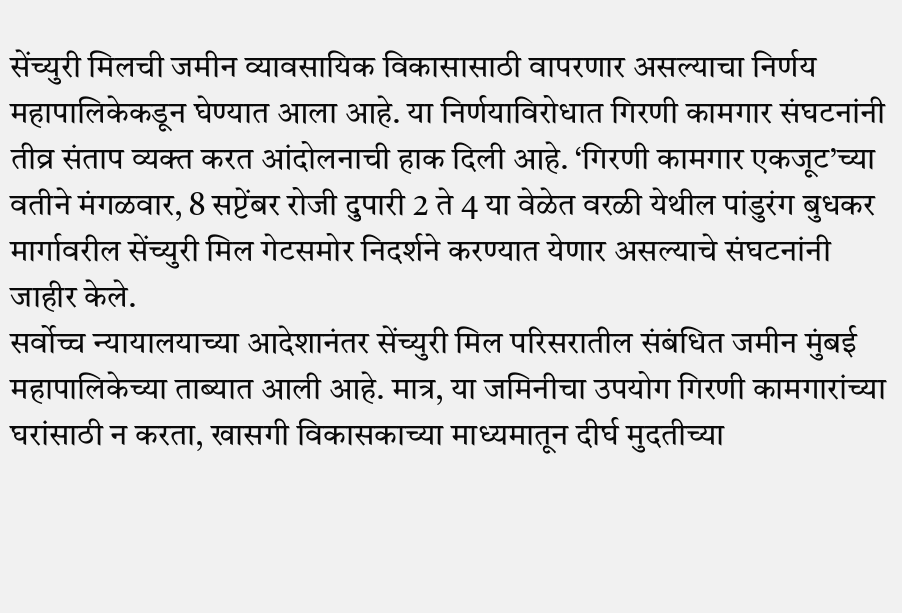सेंच्युरी मिलची जमीन व्यावसायिक विकासासाठी वापरणार असल्याचा निर्णय महापालिकेकडून घेण्यात आला आहे. या निर्णयाविरोधात गिरणी कामगार संघटनांनी तीव्र संताप व्यक्त करत आंदोलनाची हाक दिली आहे. ‘गिरणी कामगार एकजूट’च्या वतीने मंगळवार, 8 सप्टेंबर रोजी दुपारी 2 ते 4 या वेळेत वरळी येथील पांडुरंग बुधकर मार्गावरील सेंच्युरी मिल गेटसमोर निदर्शने करण्यात येणार असल्याचे संघटनांनी जाहीर केले.
सर्वोच्च न्यायालयाच्या आदेशानंतर सेंच्युरी मिल परिसरातील संबंधित जमीन मुंबई महापालिकेच्या ताब्यात आली आहे. मात्र, या जमिनीचा उपयोग गिरणी कामगारांच्या घरांसाठी न करता, खासगी विकासकाच्या माध्यमातून दीर्घ मुदतीच्या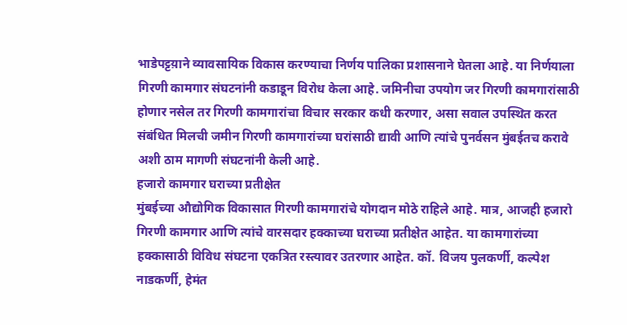भाडेपट्टय़ाने व्यावसायिक विकास करण्याचा निर्णय पालिका प्रशासनाने घेतला आहे. या निर्णयाला गिरणी कामगार संघटनांनी कडाडून विरोध केला आहे. जमिनीचा उपयोग जर गिरणी कामगारांसाठी होणार नसेल तर गिरणी कामगारांचा विचार सरकार कधी करणार, असा सवाल उपस्थित करत संबंधित मिलची जमीन गिरणी कामगारांच्या घरांसाठी द्यावी आणि त्यांचे पुनर्वसन मुंबईतच करावे अशी ठाम मागणी संघटनांनी केली आहे.
हजारो कामगार घराच्या प्रतीक्षेत
मुंबईच्या औद्योगिक विकासात गिरणी कामगारांचे योगदान मोठे राहिले आहे. मात्र, आजही हजारो गिरणी कामगार आणि त्यांचे वारसदार हक्काच्या घराच्या प्रतीक्षेत आहेत. या कामगारांच्या हक्कासाठी विविध संघटना एकत्रित रस्त्यावर उतरणार आहेत. कॉ. विजय पुलकर्णी, कल्पेश नाडकर्णी, हेमंत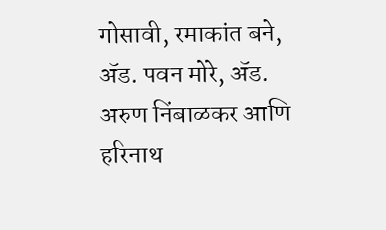गोसावी, रमाकांत बने, ॲड. पवन मोरे, ॲड. अरुण निंबाळकर आणि हरिनाथ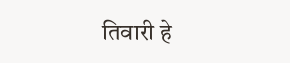तिवारी हे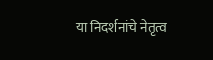या निदर्शनांचे नेतृत्व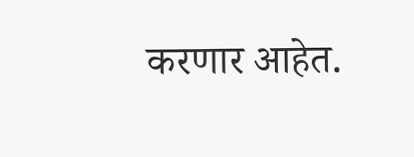करणार आहेत.